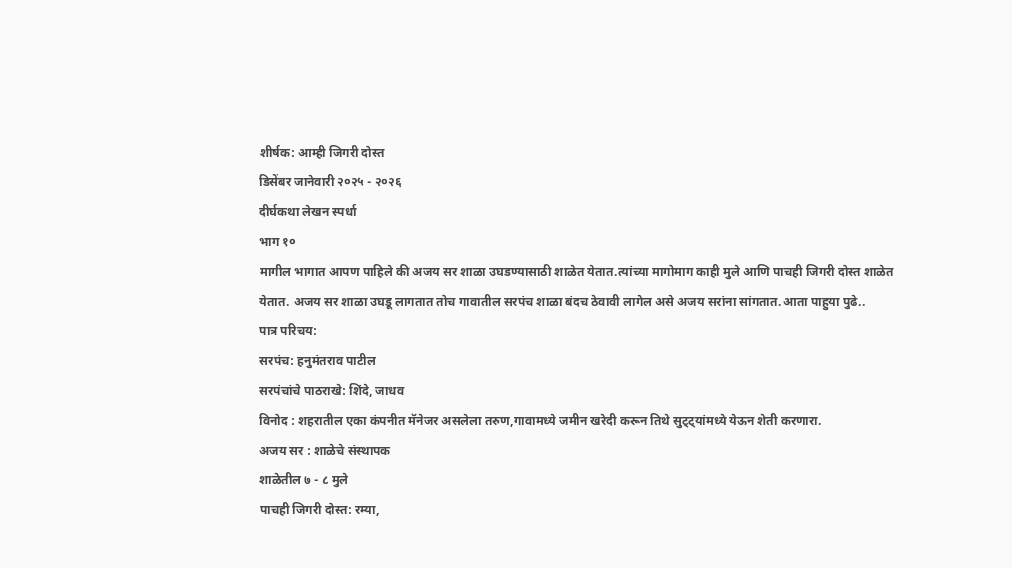शीर्षक: आम्ही जिगरी दोस्त
डिसेंबर जानेवारी २०२५ - २०२६
दीर्घकथा लेखन स्पर्धा
भाग १०
मागील भागात आपण पाहिले की अजय सर शाळा उघडण्यासाठी शाळेत येतात.त्यांच्या मागोमाग काही मुले आणि पाचही जिगरी दोस्त शाळेत येतात. अजय सर शाळा उघडू लागतात तोच गावातील सरपंच शाळा बंदच ठेवावी लागेल असे अजय सरांना सांगतात.आता पाहुया पुढे..
पात्र परिचय:
सरपंच: हनुमंतराव पाटील
सरपंचांचे पाठराखे: शिंदे, जाधव
विनोद : शहरातील एका कंपनीत मॅनेजर असलेला तरुण,गावामध्ये जमीन खरेदी करून तिथे सुट्ट्यांमध्ये येऊन शेती करणारा.
अजय सर : शाळेचे संस्थापक
शाळेतील ७ - ८ मुले
पाचही जिगरी दोस्त: रम्या,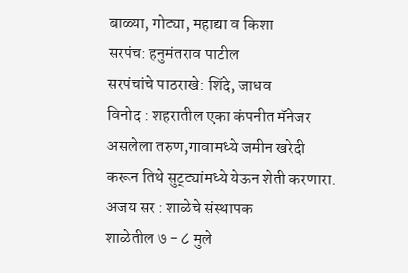बाळ्या, गोट्या, महाद्या व किशा
सरपंच: हनुमंतराव पाटील
सरपंचांचे पाठराखे: शिंदे, जाधव
विनोद : शहरातील एका कंपनीत मॅनेजर असलेला तरुण,गावामध्ये जमीन खरेदी करून तिथे सुट्ट्यांमध्ये येऊन शेती करणारा.
अजय सर : शाळेचे संस्थापक
शाळेतील ७ - ८ मुले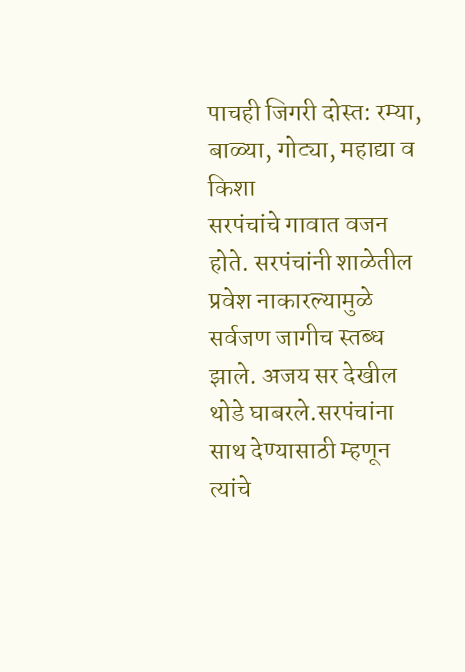पाचही जिगरी दोस्त: रम्या, बाळ्या, गोट्या, महाद्या व किशा
सरपंचांचे गावात वजन होते. सरपंचांनी शाळेतील प्रवेश नाकारल्यामुळे सर्वजण जागीच स्तब्ध झाले. अजय सर देखील थोडे घाबरले.सरपंचांना साथ देण्यासाठी म्हणून त्यांचे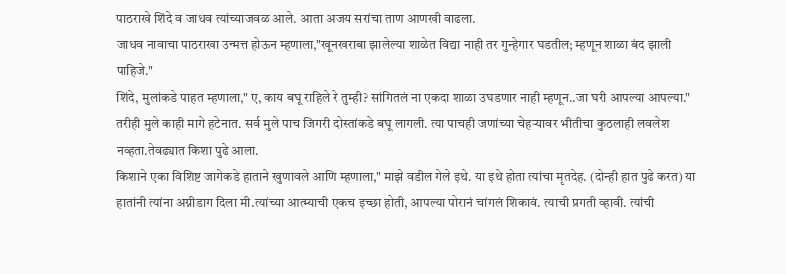पाठराखे शिंदे व जाधव त्यांच्याजवळ आले. आता अजय सरांचा ताण आणखी वाढला.
जाधव नावाचा पाठराखा उन्मत्त होऊन म्हणाला,"खूनखराबा झालेल्या शाळेत विद्या नाही तर गुन्हेगार घडतील; म्हणून शाळा बंद झाली पाहिजे."
शिंदे, मुलांकडे पाहत म्हणाला," ए, काय बघू राहिले रे तुम्ही? सांगितलं ना एकदा शाळा उघडणार नाही म्हणून..जा घरी आपल्या आपल्या."
तरीही मुले काही मागे हटेनात. सर्व मुले पाच जिगरी दोस्तांकडे बघू लागली. त्या पाचही जणांच्या चेहऱ्यावर भीतीचा कुठलाही लवलेश नव्हता.तेवढ्यात किशा पुढे आला.
किशाने एका विशिष्ट जागेकडे हाताने खुणावले आणि म्हणाला," माझे वडील गेले इथे. या इथे होता त्यांचा मृतदेह. (दोन्ही हात पुढे करत) या हातांनी त्यांना अग्नीडाग दिला मी.त्यांच्या आत्म्याची एकच इच्छा होती, आपल्या पोरानं चांगलं शिकावं. त्याची प्रगती व्हावी. त्यांची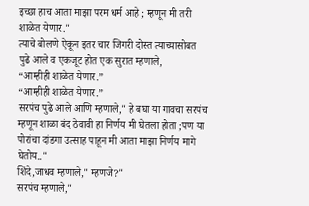इच्छा हाच आता माझा परम धर्म आहे ; म्हणून मी तरी शाळेत येणार."
त्याचे बोलणे ऐकून इतर चार जिगरी दोस्त त्याच्यासोबत पुढे आले व एकजूट होत एक सुरात म्हणाले,
“आम्हीही शाळेत येणार.”
“आम्हीही शाळेत येणार.”
सरपंच पुढे आले आणि म्हणाले," हे बघा या गावचा सरपंच म्हणून शाळा बंद ठेवावी हा निर्णय मी घेतला होता ;पण या पोरांचा दांडगा उत्साह पाहून मी आता माझा निर्णय मागे घेतोय.."
शिंदे,जाधव म्हणाले," म्हणजे?"
सरपंच म्हणाले,"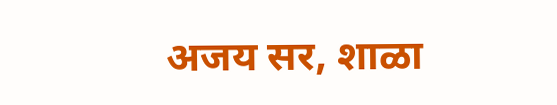अजय सर, शाळा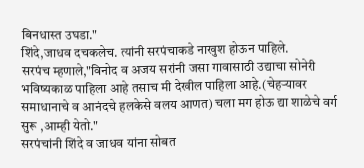बिनधास्त उघडा."
शिंदे,जाधव दचकलेच. त्यांनी सरपंचाकडे नाखुश होऊन पाहिले.
सरपंच म्हणाले,"विनोद व अजय सरांनी जसा गावासाठी उद्याचा सोनेरी भविष्यकाळ पाहिला आहे तसाच मी देखील पाहिला आहे.(चेहऱ्यावर समाधानाचे व आनंदचे हलकेसे वलय आणत) चला मग होऊ द्या शाळेचे वर्ग सुरू ,आम्ही येतो."
सरपंचांनी शिंदे व जाधव यांना सोबत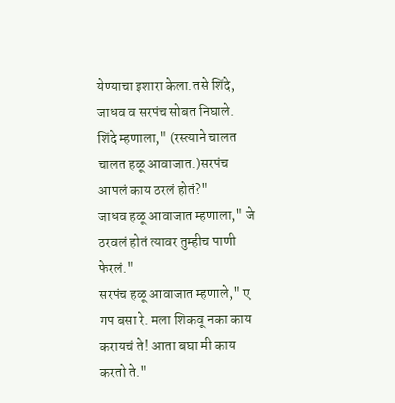येण्याचा इशारा केला.तसे शिंदे, जाधव व सरपंच सोबत निघाले.
शिंदे म्हणाला," (रस्त्याने चालत चालत हळू आवाजात.)सरपंच आपलं काय ठरलं होतं?"
जाधव हळू आवाजात म्हणाला," जे ठरवलं होतं त्यावर तुम्हीच पाणी फेरलं."
सरपंच हळू आवाजात म्हणाले," ए गप बसा रे. मला शिकवू नका काय करायचं ते! आता बघा मी काय करतो ते."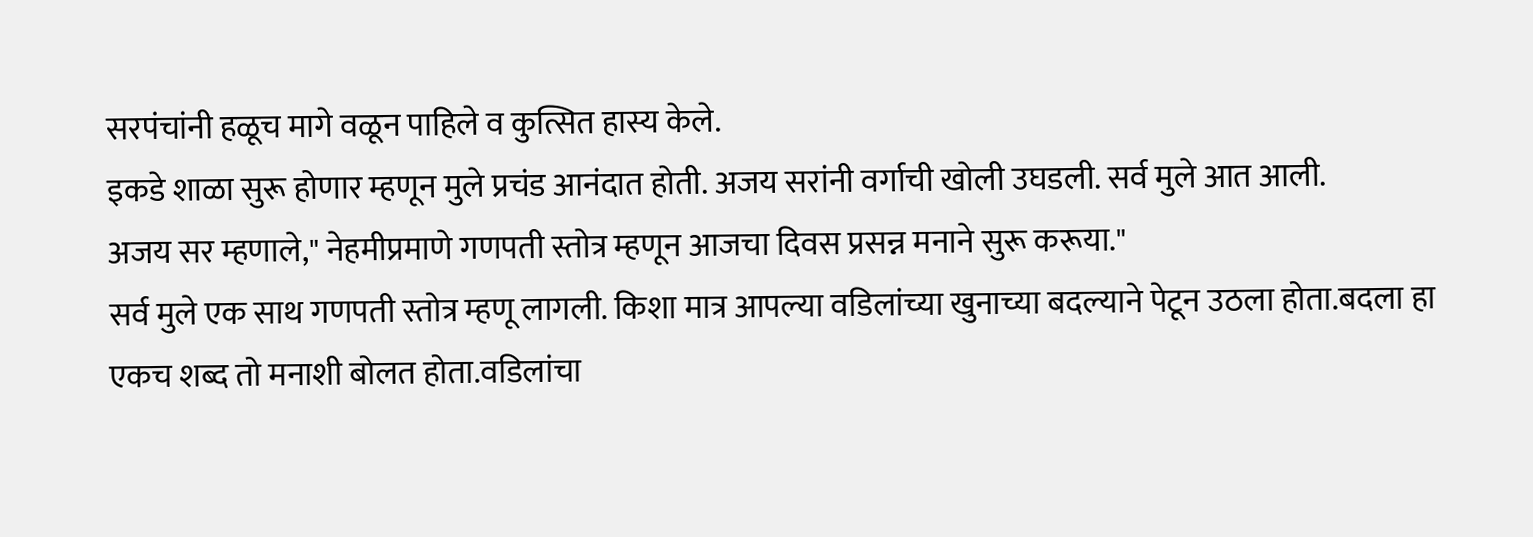सरपंचांनी हळूच मागे वळून पाहिले व कुत्सित हास्य केले.
इकडे शाळा सुरू होणार म्हणून मुले प्रचंड आनंदात होती. अजय सरांनी वर्गाची खोली उघडली. सर्व मुले आत आली.
अजय सर म्हणाले," नेहमीप्रमाणे गणपती स्तोत्र म्हणून आजचा दिवस प्रसन्न मनाने सुरू करूया."
सर्व मुले एक साथ गणपती स्तोत्र म्हणू लागली. किशा मात्र आपल्या वडिलांच्या खुनाच्या बदल्याने पेटून उठला होता.बदला हा एकच शब्द तो मनाशी बोलत होता.वडिलांचा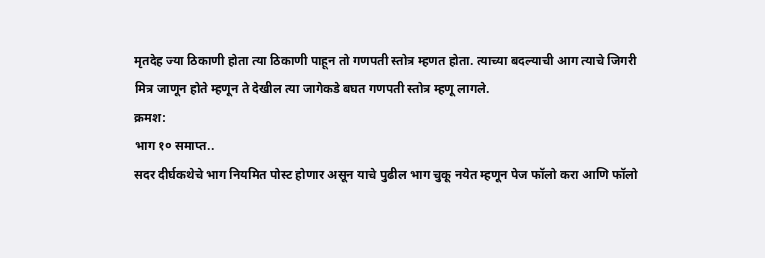मृतदेह ज्या ठिकाणी होता त्या ठिकाणी पाहून तो गणपती स्तोत्र म्हणत होता. त्याच्या बदल्याची आग त्याचे जिगरी मित्र जाणून होते म्हणून ते देखील त्या जागेकडे बघत गणपती स्तोत्र म्हणू लागले.
क्रमश:
भाग १० समाप्त..
सदर दीर्घकथेचे भाग नियमित पोस्ट होणार असून याचे पुढील भाग चुकू नयेत म्हणून पेज फॉलो करा आणि फॉलो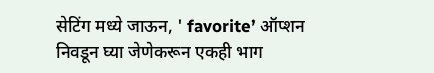सेटिंग मध्ये जाऊन, ' favorite’ ऑप्शन निवडून घ्या जेणेकरून एकही भाग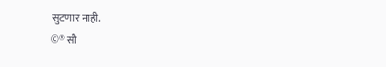सुटणार नाही.
©® सौ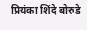प्रियंका शिंदे बोरुडे